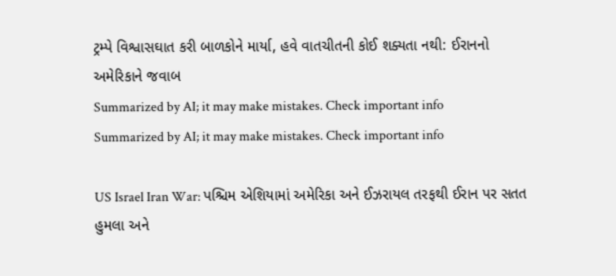ટ્રમ્પે વિશ્વાસઘાત કરી બાળકોને માર્યા, હવે વાતચીતની કોઈ શક્યતા નથી: ઈરાનનો અમેરિકાને જવાબ
Summarized by AI; it may make mistakes. Check important info
Summarized by AI; it may make mistakes. Check important info

US Israel Iran War: પશ્ચિમ એશિયામાં અમેરિકા અને ઈઝરાયલ તરફથી ઈરાન પર સતત હુમલા અને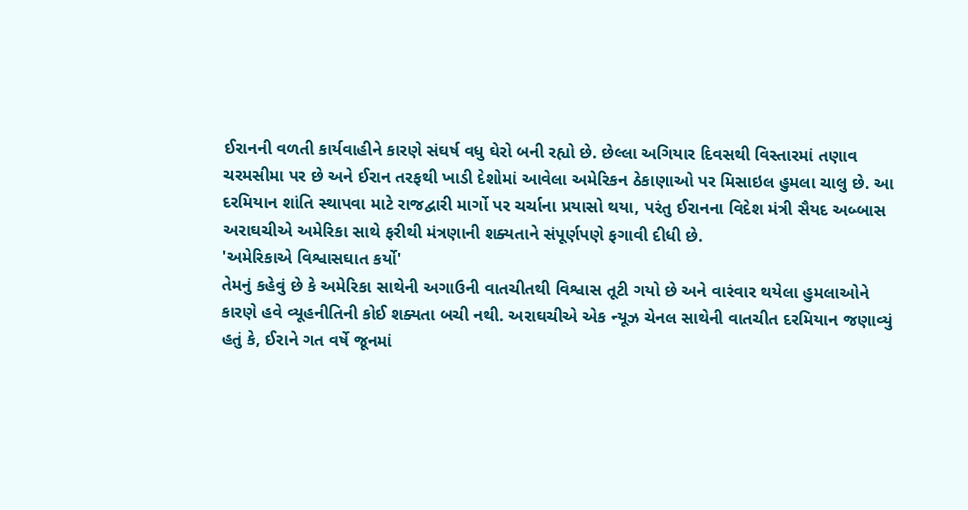ઈરાનની વળતી કાર્યવાહીને કારણે સંઘર્ષ વધુ ઘેરો બની રહ્યો છે. છેલ્લા અગિયાર દિવસથી વિસ્તારમાં તણાવ ચરમસીમા પર છે અને ઈરાન તરફથી ખાડી દેશોમાં આવેલા અમેરિકન ઠેકાણાઓ પર મિસાઇલ હુમલા ચાલુ છે. આ દરમિયાન શાંતિ સ્થાપવા માટે રાજદ્વારી માર્ગો પર ચર્ચાના પ્રયાસો થયા, પરંતુ ઈરાનના વિદેશ મંત્રી સૈયદ અબ્બાસ અરાઘચીએ અમેરિકા સાથે ફરીથી મંત્રણાની શક્યતાને સંપૂર્ણપણે ફગાવી દીધી છે.
'અમેરિકાએ વિશ્વાસઘાત કર્યો'
તેમનું કહેવું છે કે અમેરિકા સાથેની અગાઉની વાતચીતથી વિશ્વાસ તૂટી ગયો છે અને વારંવાર થયેલા હુમલાઓને કારણે હવે વ્યૂહનીતિની કોઈ શક્યતા બચી નથી. અરાઘચીએ એક ન્યૂઝ ચેનલ સાથેની વાતચીત દરમિયાન જણાવ્યું હતું કે, ઈરાને ગત વર્ષે જૂનમાં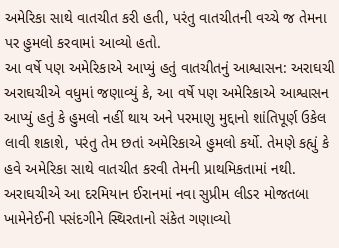અમેરિકા સાથે વાતચીત કરી હતી, પરંતુ વાતચીતની વચ્ચે જ તેમના પર હુમલો કરવામાં આવ્યો હતો.
આ વર્ષે પણ અમેરિકાએ આપ્યું હતું વાતચીતનું આશ્વાસન: અરાઘચી
અરાઘચીએ વધુમાં જણાવ્યું કે, આ વર્ષે પણ અમેરિકાએ આશ્વાસન આપ્યું હતું કે હુમલો નહીં થાય અને પરમાણુ મુદ્દાનો શાંતિપૂર્ણ ઉકેલ લાવી શકાશે, પરંતુ તેમ છતાં અમેરિકાએ હુમલો કર્યો. તેમણે કહ્યું કે હવે અમેરિકા સાથે વાતચીત કરવી તેમની પ્રાથમિકતામાં નથી. અરાઘચીએ આ દરમિયાન ઈરાનમાં નવા સુપ્રીમ લીડર મોજતબા ખામેનેઈની પસંદગીને સ્થિરતાનો સંકેત ગણાવ્યો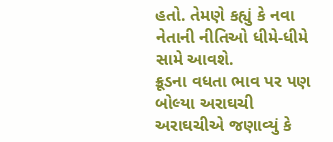હતો. તેમણે કહ્યું કે નવા નેતાની નીતિઓ ધીમે-ધીમે સામે આવશે.
ક્રૂડના વધતા ભાવ પર પણ બોલ્યા અરાઘચી
અરાઘચીએ જણાવ્યું કે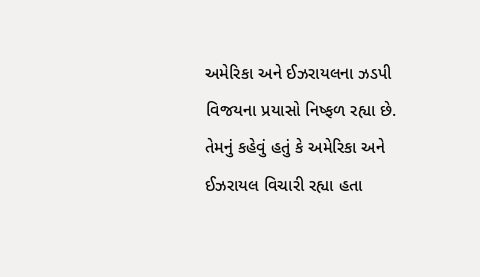અમેરિકા અને ઈઝરાયલના ઝડપી વિજયના પ્રયાસો નિષ્ફળ રહ્યા છે. તેમનું કહેવું હતું કે અમેરિકા અને ઈઝરાયલ વિચારી રહ્યા હતા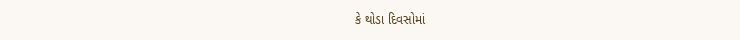કે થોડા દિવસોમાં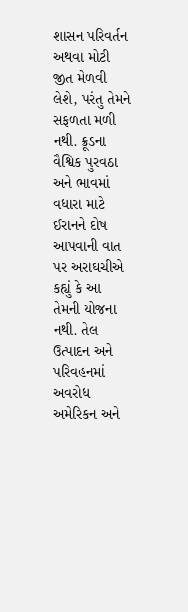શાસન પરિવર્તન અથવા મોટી જીત મેળવી લેશે, પરંતુ તેમને સફળતા મળી નથી. ક્રૂડના વૈશ્વિક પુરવઠા અને ભાવમાં વધારા માટે ઈરાનને દોષ આપવાની વાત પર અરાઘચીએ કહ્યું કે આ તેમની યોજના નથી. તેલ ઉત્પાદન અને પરિવહનમાં અવરોધ અમેરિકન અને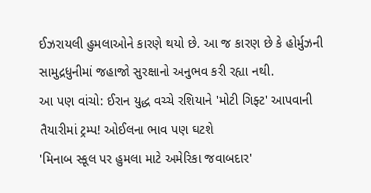ઈઝરાયલી હુમલાઓને કારણે થયો છે. આ જ કારણ છે કે હોર્મુઝની સામુદ્રધુનીમાં જહાજો સુરક્ષાનો અનુભવ કરી રહ્યા નથી.
આ પણ વાંચો: ઈરાન યુદ્ધ વચ્ચે રશિયાને 'મોટી ગિફ્ટ' આપવાની તૈયારીમાં ટ્રમ્પ! ઓઈલના ભાવ પણ ઘટશે
'મિનાબ સ્કૂલ પર હુમલા માટે અમેરિકા જવાબદાર'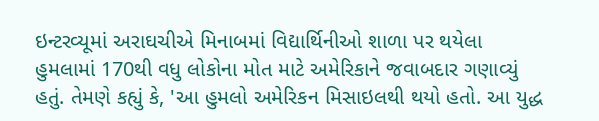ઇન્ટરવ્યૂમાં અરાઘચીએ મિનાબમાં વિદ્યાર્થિનીઓ શાળા પર થયેલા હુમલામાં 170થી વધુ લોકોના મોત માટે અમેરિકાને જવાબદાર ગણાવ્યું હતું. તેમણે કહ્યું કે, 'આ હુમલો અમેરિકન મિસાઇલથી થયો હતો. આ યુદ્ધ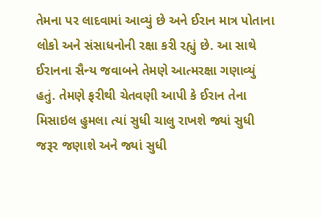તેમના પર લાદવામાં આવ્યું છે અને ઈરાન માત્ર પોતાના લોકો અને સંસાધનોની રક્ષા કરી રહ્યું છે. આ સાથે ઈરાનના સૈન્ય જવાબને તેમણે આત્મરક્ષા ગણાવ્યું હતું. તેમણે ફરીથી ચેતવણી આપી કે ઈરાન તેના મિસાઇલ હુમલા ત્યાં સુધી ચાલુ રાખશે જ્યાં સુધી જરૂર જણાશે અને જ્યાં સુધી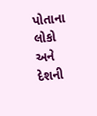પોતાના લોકો અને દેશની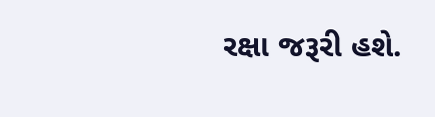રક્ષા જરૂરી હશે.